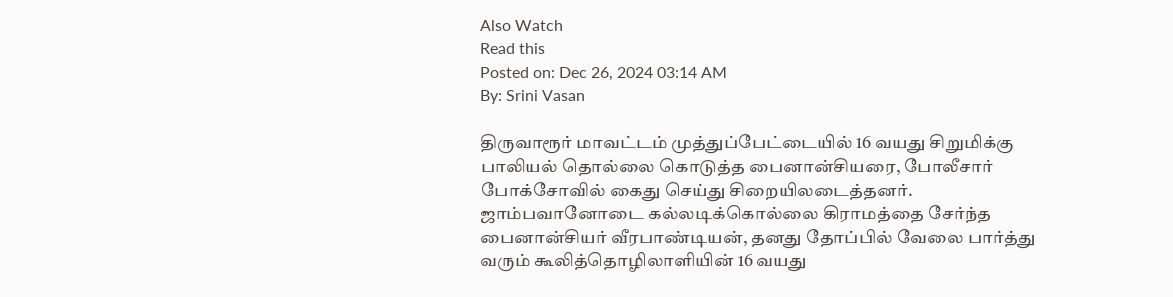Also Watch
Read this
Posted on: Dec 26, 2024 03:14 AM
By: Srini Vasan

திருவாரூர் மாவட்டம் முத்துப்பேட்டையில் 16 வயது சிறுமிக்கு பாலியல் தொல்லை கொடுத்த பைனான்சியரை, போலீசார் போக்சோவில் கைது செய்து சிறையிலடைத்தனர்.
ஜாம்பவானோடை கல்லடிக்கொல்லை கிராமத்தை சேர்ந்த பைனான்சியர் வீரபாண்டியன், தனது தோப்பில் வேலை பார்த்து வரும் கூலித்தொழிலாளியின் 16 வயது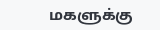மகளுக்கு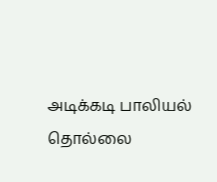அடிக்கடி பாலியல் தொல்லை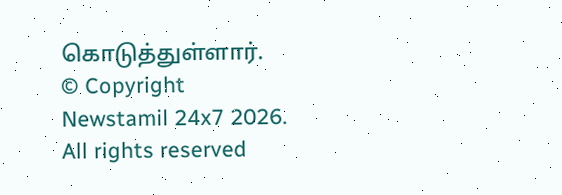கொடுத்துள்ளார்.
© Copyright Newstamil 24x7 2026. All rights reserved